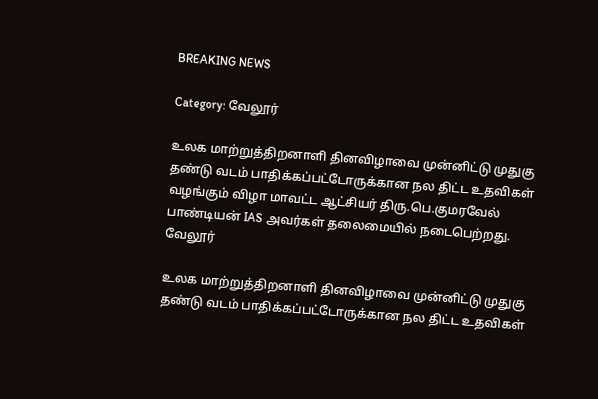BREAKING NEWS

Category: வேலூர்

உலக மாற்றுத்திறனாளி தினவிழாவை முன்னிட்டு முதுகு தண்டு வடம் பாதிக்கப்பட்டோருக்கான நல திட்ட உதவிகள் வழங்கும் விழா மாவட்ட ஆட்சியர் திரு.பெ.குமரவேல் பாண்டியன் IAS அவர்கள் தலைமையில் நடைபெற்றது.
வேலூர்

உலக மாற்றுத்திறனாளி தினவிழாவை முன்னிட்டு முதுகு தண்டு வடம் பாதிக்கப்பட்டோருக்கான நல திட்ட உதவிகள்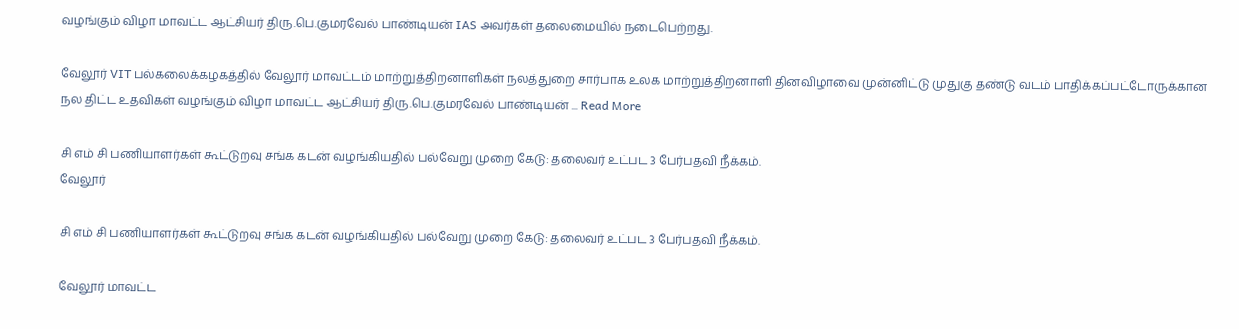வழங்கும் விழா மாவட்ட ஆட்சியர் திரு.பெ.குமரவேல் பாண்டியன் IAS அவர்கள் தலைமையில் நடைபெற்றது.

வேலூர் VIT பல்கலைக்கழகத்தில் வேலூர் மாவட்டம் மாற்றுத்திறனாளிகள் நலத்துறை சார்பாக உலக மாற்றுத்திறனாளி தினவிழாவை முன்னிட்டு முதுகு தண்டு வடம் பாதிக்கப்பட்டோருக்கான நல திட்ட உதவிகள் வழங்கும் விழா மாவட்ட ஆட்சியர் திரு.பெ.குமரவேல் பாண்டியன் ... Read More

சி எம் சி பணியாளர்கள் கூட்டுறவு சங்க கடன் வழங்கியதில் பல்வேறு முறை கேடு: தலைவர் உட்பட 3 பேர்பதவி நீக்கம்.
வேலூர்

சி எம் சி பணியாளர்கள் கூட்டுறவு சங்க கடன் வழங்கியதில் பல்வேறு முறை கேடு: தலைவர் உட்பட 3 பேர்பதவி நீக்கம்.

வேலூர் மாவட்ட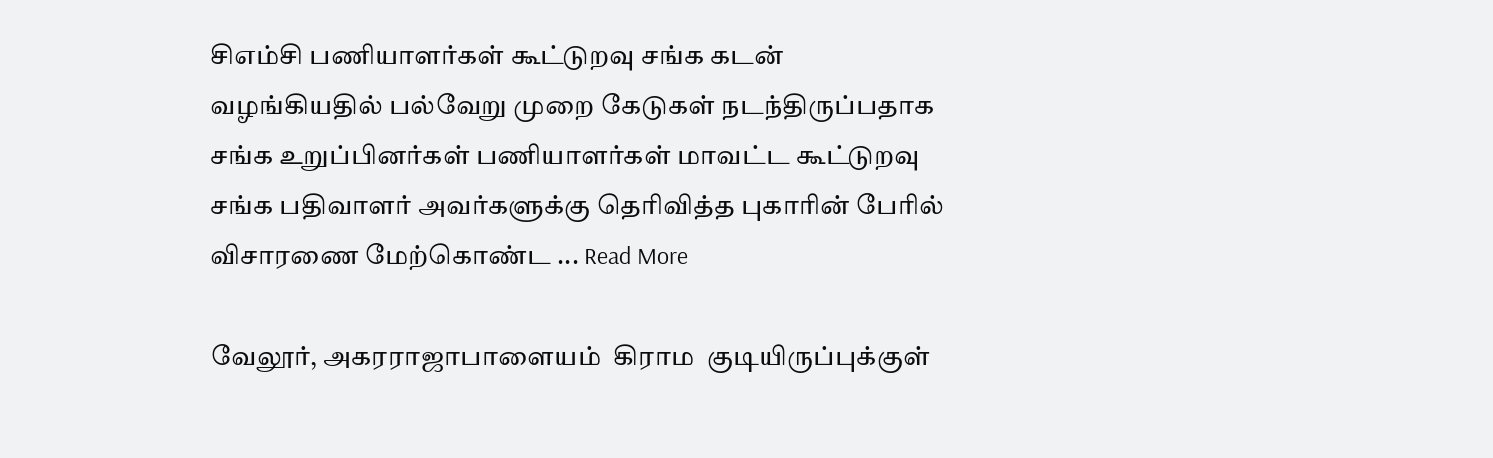சிஎம்சி பணியாளர்கள் கூட்டுறவு சங்க கடன் வழங்கியதில் பல்வேறு முறை கேடுகள் நடந்திருப்பதாக சங்க உறுப்பினர்கள் பணியாளர்கள் மாவட்ட கூட்டுறவு சங்க பதிவாளர் அவர்களுக்கு தெரிவித்த புகாரின் பேரில் விசாரணை மேற்கொண்ட ... Read More

வேலூர், அகரராஜாபாளையம்  கிராம  குடியிருப்புக்குள்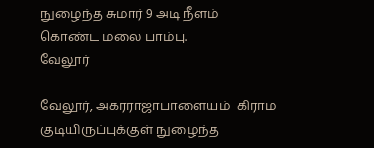நுழைந்த சுமார் 9 அடி நீளம் கொண்ட மலை பாம்பு.
வேலூர்

வேலூர், அகரராஜாபாளையம்  கிராம  குடியிருப்புக்குள் நுழைந்த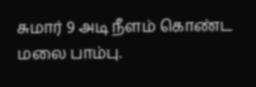சுமார் 9 அடி நீளம் கொண்ட மலை பாம்பு.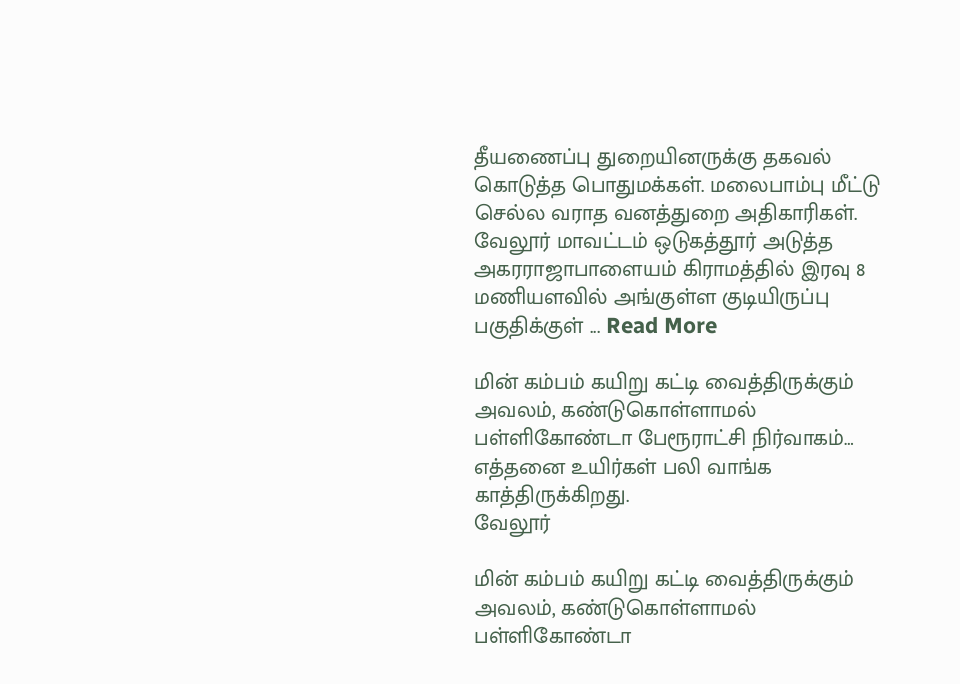தீயணைப்பு துறையினருக்கு தகவல் கொடுத்த பொதுமக்கள். மலைபாம்பு மீட்டு செல்ல வராத வனத்துறை அதிகாரிகள்.   வேலூர் மாவட்டம் ஒடுகத்தூர் அடுத்த அகரராஜாபாளையம் கிராமத்தில் இரவு 8 மணியளவில் அங்குள்ள குடியிருப்பு பகுதிக்குள் ... Read More

மின் கம்பம் கயிறு கட்டி வைத்திருக்கும் அவலம், கண்டுகொள்ளாமல் பள்ளிகோண்டா பேரூராட்சி நிர்வாகம்… எத்தனை உயிர்கள் பலி வாங்க காத்திருக்கிறது.
வேலூர்

மின் கம்பம் கயிறு கட்டி வைத்திருக்கும் அவலம், கண்டுகொள்ளாமல் பள்ளிகோண்டா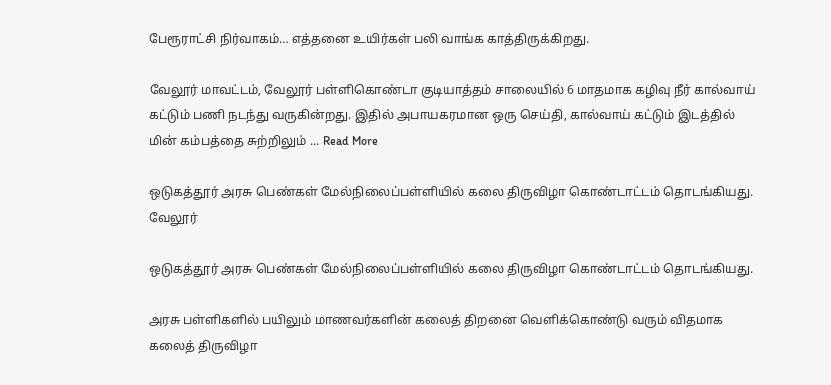பேரூராட்சி நிர்வாகம்… எத்தனை உயிர்கள் பலி வாங்க காத்திருக்கிறது.

வேலூர் மாவட்டம், வேலூர் பள்ளிகொண்டா குடியாத்தம் சாலையில் 6 மாதமாக கழிவு நீர் கால்வாய் கட்டும் பணி நடந்து வருகின்றது. இதில் அபாயகரமான ஒரு செய்தி, கால்வாய் கட்டும் இடத்தில் மின் கம்பத்தை சுற்றிலும் ... Read More

ஒடுகத்தூர் அரசு பெண்கள் மேல்நிலைப்பள்ளியில் கலை திருவிழா கொண்டாட்டம் தொடங்கியது.
வேலூர்

ஒடுகத்தூர் அரசு பெண்கள் மேல்நிலைப்பள்ளியில் கலை திருவிழா கொண்டாட்டம் தொடங்கியது.

அரசு பள்ளிகளில் பயிலும் மாணவர்களின் கலைத் திறனை வெளிக்கொண்டு வரும் விதமாக கலைத் திருவிழா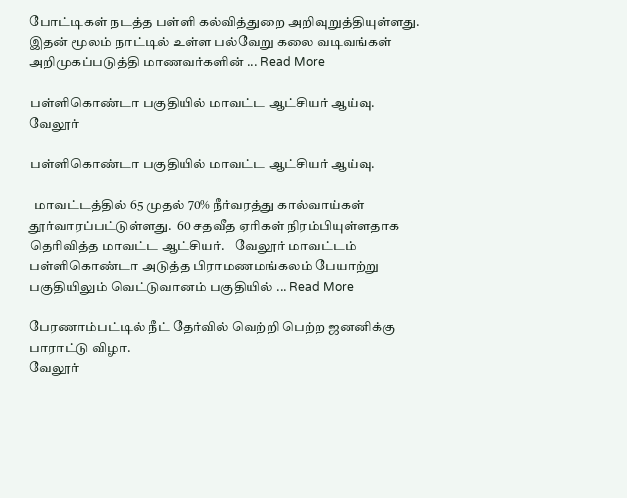போட்டிகள் நடத்த பள்ளி கல்வித்துறை அறிவுறுத்தியுள்ளது. இதன் மூலம் நாட்டில் உள்ள பல்வேறு கலை வடிவங்கள் அறிமுகப்படுத்தி மாணவர்களின் ... Read More

பள்ளிகொண்டா பகுதியில் மாவட்ட ஆட்சியர் ஆய்வு.
வேலூர்

பள்ளிகொண்டா பகுதியில் மாவட்ட ஆட்சியர் ஆய்வு.

  மாவட்டத்தில் 65 முதல் 70% நீர்வரத்து கால்வாய்கள் தூர்வாரப்பட்டுள்ளது.  60 சதவீத ஏரிகள் நிரம்பியுள்ளதாக தெரிவித்த மாவட்ட ஆட்சியர்.    வேலூர் மாவட்டம் பள்ளிகொண்டா அடுத்த பிராமணமங்கலம் பேயாற்று பகுதியிலும் வெட்டுவானம் பகுதியில் ... Read More

பேரணாம்பட்டில் நீட் தேர்வில் வெற்றி பெற்ற ஜனனிக்கு பாராட்டு விழா.
வேலூர்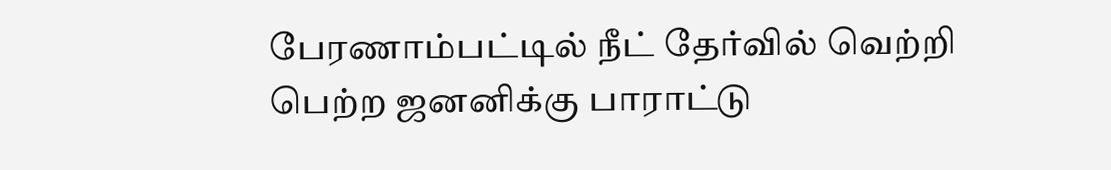பேரணாம்பட்டில் நீட் தேர்வில் வெற்றி பெற்ற ஜனனிக்கு பாராட்டு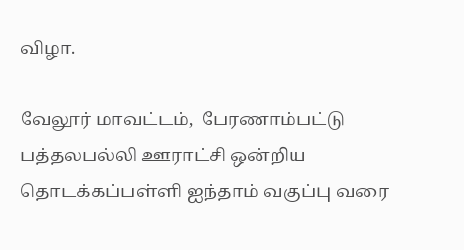விழா.

வேலூர் மாவட்டம்,  பேரணாம்பட்டு பத்தலபல்லி ஊராட்சி ஒன்றிய தொடக்கப்பள்ளி ஐந்தாம் வகுப்பு வரை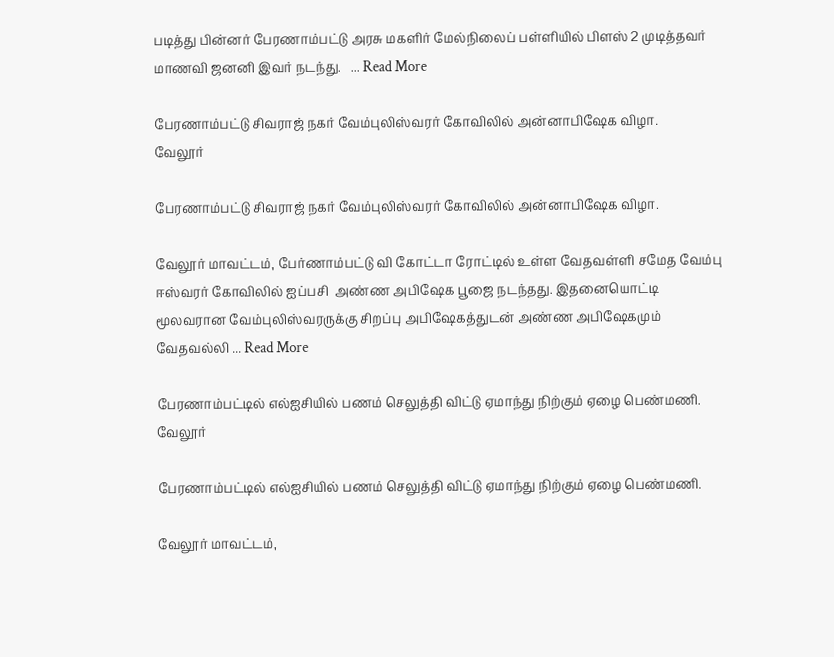படித்து பின்னர் பேரணாம்பட்டு அரசு மகளிர் மேல்நிலைப் பள்ளியில் பிளஸ் 2 முடித்தவர் மாணவி ஜனனி இவர் நடந்து.   ... Read More

பேரணாம்பட்டு சிவராஜ் நகர் வேம்புலிஸ்வரர் கோவிலில் அன்னாபிஷேக விழா.
வேலூர்

பேரணாம்பட்டு சிவராஜ் நகர் வேம்புலிஸ்வரர் கோவிலில் அன்னாபிஷேக விழா.

வேலூர் மாவட்டம், பேர்ணாம்பட்டு வி கோட்டா ரோட்டில் உள்ள வேதவள்ளி சமேத வேம்பு ஈஸ்வரர் கோவிலில் ஐப்பசி  அண்ண அபிஷேக பூஜை நடந்தது. இதனையொட்டி மூலவரான வேம்புலிஸ்வரருக்கு சிறப்பு அபிஷேகத்துடன் அண்ண அபிஷேகமும் வேதவல்லி ... Read More

பேரணாம்பட்டில் எல்ஐசியில் பணம் செலுத்தி விட்டு ஏமாந்து நிற்கும் ஏழை பெண்மணி.
வேலூர்

பேரணாம்பட்டில் எல்ஐசியில் பணம் செலுத்தி விட்டு ஏமாந்து நிற்கும் ஏழை பெண்மணி.

வேலூர் மாவட்டம்,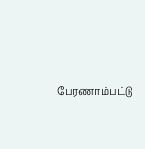பேரணாம்பட்டு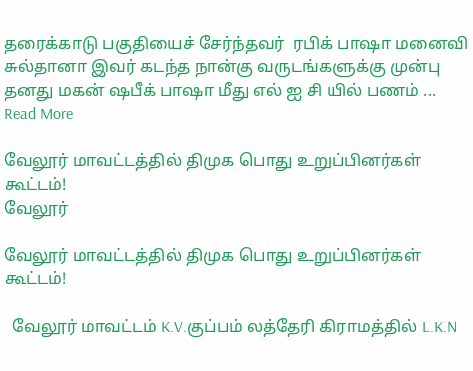தரைக்காடு பகுதியைச் சேர்ந்தவர்  ரபிக் பாஷா மனைவி சுல்தானா இவர் கடந்த நான்கு வருடங்களுக்கு முன்பு தனது மகன் ஷபீக் பாஷா மீது எல் ஐ சி யில் பணம் ... Read More

வேலூர் மாவட்டத்தில் திமுக பொது உறுப்பினர்கள் கூட்டம்!
வேலூர்

வேலூர் மாவட்டத்தில் திமுக பொது உறுப்பினர்கள் கூட்டம்!

  வேலூர் மாவட்டம் K.V.குப்பம் லத்தேரி கிராமத்தில் L.K.N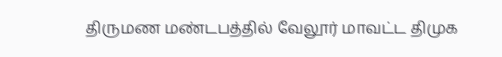திருமண மண்டபத்தில் வேலூர் மாவட்ட திமுக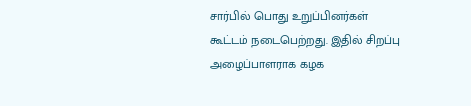சார்பில் பொது உறுப்பினர்கள் கூட்டம் நடைபெற்றது. இதில் சிறப்பு அழைப்பாளராக கழக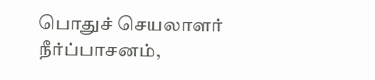பொதுச் செயலாளர் நீர்ப்பாசனம்,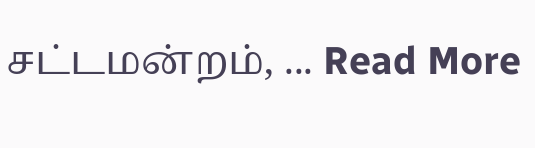சட்டமன்றம், ... Read More